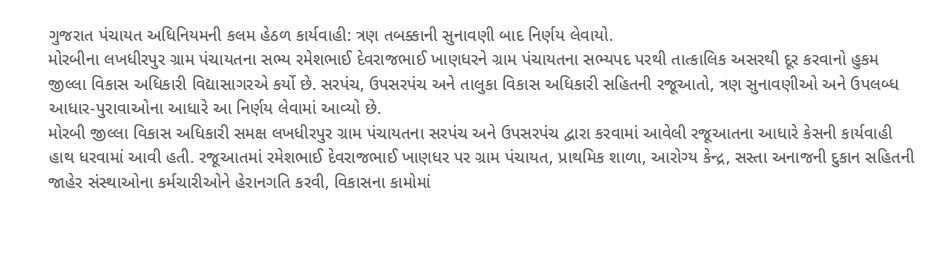ગુજરાત પંચાયત અધિનિયમની કલમ હેઠળ કાર્યવાહી: ત્રણ તબક્કાની સુનાવણી બાદ નિર્ણય લેવાયો.
મોરબીના લખધીરપુર ગ્રામ પંચાયતના સભ્ય રમેશભાઈ દેવરાજભાઈ ખાણધરને ગ્રામ પંચાયતના સભ્યપદ પરથી તાત્કાલિક અસરથી દૂર કરવાનો હુકમ જીલ્લા વિકાસ અધિકારી વિદ્યાસાગરએ કર્યો છે. સરપંચ, ઉપસરપંચ અને તાલુકા વિકાસ અધિકારી સહિતની રજૂઆતો, ત્રણ સુનાવણીઓ અને ઉપલબ્ધ આધાર-પુરાવાઓના આધારે આ નિર્ણય લેવામાં આવ્યો છે.
મોરબી જીલ્લા વિકાસ અધિકારી સમક્ષ લખધીરપુર ગ્રામ પંચાયતના સરપંચ અને ઉપસરપંચ દ્વારા કરવામાં આવેલી રજૂઆતના આધારે કેસની કાર્યવાહી હાથ ધરવામાં આવી હતી. રજૂઆતમાં રમેશભાઈ દેવરાજભાઈ ખાણધર પર ગ્રામ પંચાયત, પ્રાથમિક શાળા, આરોગ્ય કેન્દ્ર, સસ્તા અનાજની દુકાન સહિતની જાહેર સંસ્થાઓના કર્મચારીઓને હેરાનગતિ કરવી, વિકાસના કામોમાં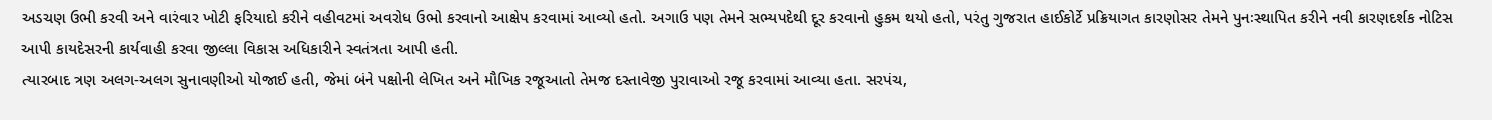અડચણ ઉભી કરવી અને વારંવાર ખોટી ફરિયાદો કરીને વહીવટમાં અવરોધ ઉભો કરવાનો આક્ષેપ કરવામાં આવ્યો હતો. અગાઉ પણ તેમને સભ્યપદેથી દૂર કરવાનો હુકમ થયો હતો, પરંતુ ગુજરાત હાઈકોર્ટે પ્રક્રિયાગત કારણોસર તેમને પુનઃસ્થાપિત કરીને નવી કારણદર્શક નોટિસ આપી કાયદેસરની કાર્યવાહી કરવા જીલ્લા વિકાસ અધિકારીને સ્વતંત્રતા આપી હતી.
ત્યારબાદ ત્રણ અલગ-અલગ સુનાવણીઓ યોજાઈ હતી, જેમાં બંને પક્ષોની લેખિત અને મૌખિક રજૂઆતો તેમજ દસ્તાવેજી પુરાવાઓ રજૂ કરવામાં આવ્યા હતા. સરપંચ,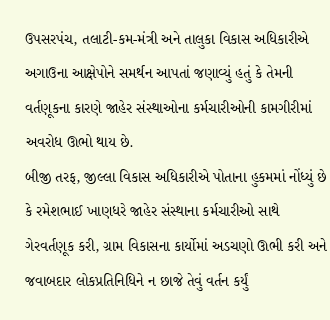ઉપસરપંચ, તલાટી-કમ-મંત્રી અને તાલુકા વિકાસ અધિકારીએ અગાઉના આક્ષેપોને સમર્થન આપતાં જણાવ્યું હતું કે તેમની વર્તણૂકના કારણે જાહેર સંસ્થાઓના કર્મચારીઓની કામગીરીમાં અવરોધ ઊભો થાય છે.
બીજી તરફ, જીલ્લા વિકાસ અધિકારીએ પોતાના હુકમમાં નોંધ્યું છે કે રમેશભાઈ ખાણધરે જાહેર સંસ્થાના કર્મચારીઓ સાથે ગેરવર્તણૂક કરી, ગ્રામ વિકાસના કાર્યોમાં અડચણો ઊભી કરી અને જવાબદાર લોકપ્રતિનિધિને ન છાજે તેવું વર્તન કર્યું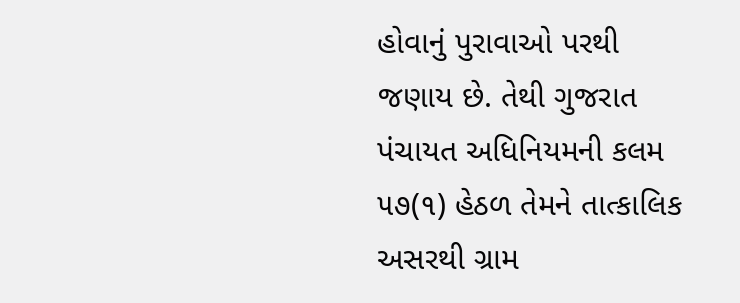હોવાનું પુરાવાઓ પરથી જણાય છે. તેથી ગુજરાત પંચાયત અધિનિયમની કલમ ૫૭(૧) હેઠળ તેમને તાત્કાલિક અસરથી ગ્રામ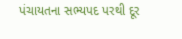પંચાયતના સભ્યપદ પરથી દૂર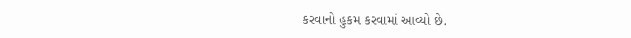કરવાનો હુકમ કરવામાં આવ્યો છે.